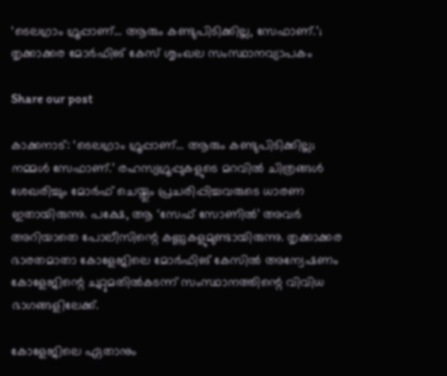‘ടെലഗ്രാം ഗ്രൂപ്പാണ്… ആരും കണ്ടുപിടിക്കില്ല, സേഫാണ്.’; തൃക്കാക്കര മോർഫിങ് കേസ് ശൃംഖല സംസ്ഥാനവ്യാപകം

Share our post

കാക്കനാട്: ‘ടെലഗ്രാം ഗ്രൂപ്പാണ്… ആരും കണ്ടുപിടിക്കില്ല; നമ്മൾ സേഫാണ്.’ രഹസ്യഗ്രൂപ്പുകളുടെ മറവിൽ ചിത്രങ്ങൾ ശേഖരിച്ചും മോർഫ് ചെയ്തും പ്രചരിപ്പിച്ചവരുടെ ധാരണ ഇതായിരുന്നു. പക്ഷേ, ആ ‘സേഫ് സോണിൽ’ അവർ അറിയാതെ പോലീസിന്റെ കണ്ണുകളുമുണ്ടായിരുന്നു. തൃക്കാക്കര ഭാരതമാതാ കോളേജിലെ മോർഫിങ് കേസിൽ അന്വേഷണം കോളേജിന്റെ ചുറ്റുമതിൽകടന്ന് സംസ്ഥാനത്തിന്റെ വിവിധ ഭാഗങ്ങളിലേക്ക്.

കോളേജിലെ ഏതാനും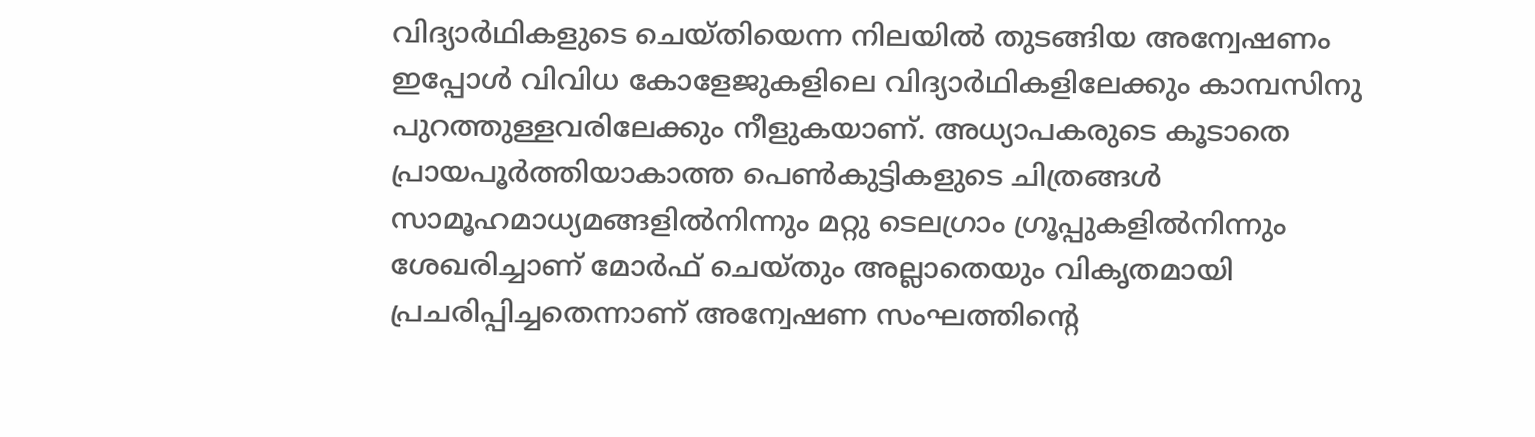വിദ്യാർഥികളുടെ ചെയ്തിയെന്ന നിലയിൽ തുടങ്ങിയ അന്വേഷണം ഇപ്പോൾ വിവിധ കോളേജുകളിലെ വിദ്യാർഥികളിലേക്കും കാമ്പസിനു പുറത്തുള്ളവരിലേക്കും നീളുകയാണ്. അധ്യാപകരുടെ കൂടാതെ പ്രായപൂർത്തിയാകാത്ത പെൺകുട്ടികളുടെ ചിത്രങ്ങൾ സാമൂഹമാധ്യമങ്ങളിൽനിന്നും മറ്റു ടെലഗ്രാം ഗ്രൂപ്പുകളിൽനിന്നും ശേഖരിച്ചാണ് മോർഫ് ചെയ്തും അല്ലാതെയും വികൃതമായി പ്രചരിപ്പിച്ചതെന്നാണ് അന്വേഷണ സംഘത്തിന്റെ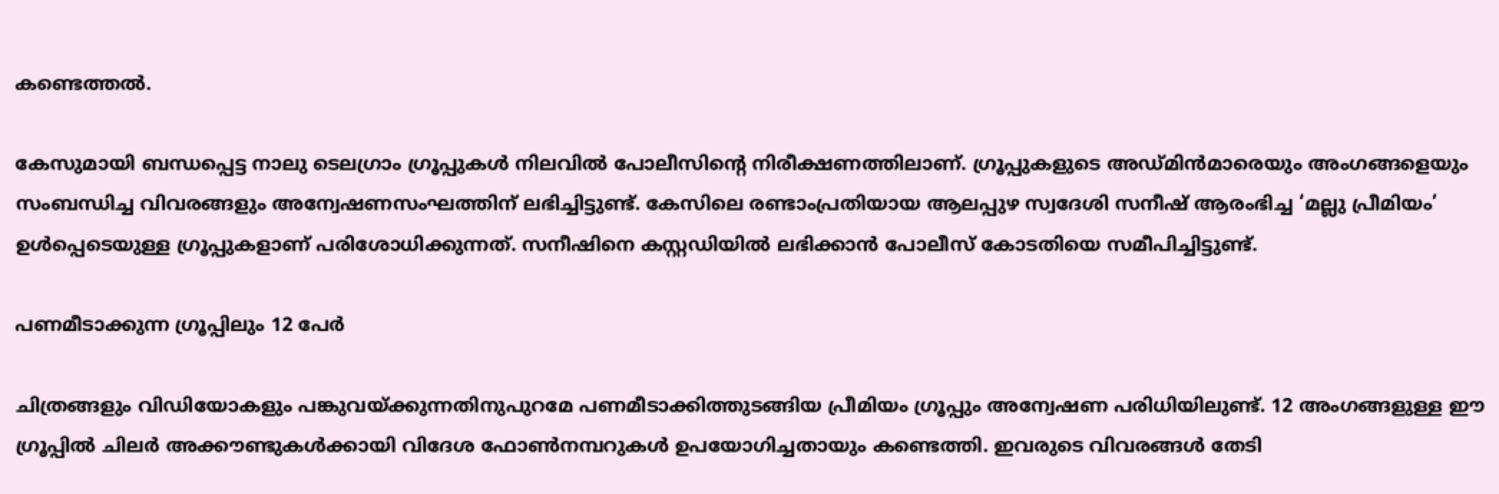കണ്ടെത്തൽ.

കേസുമായി ബന്ധപ്പെട്ട നാലു ടെലഗ്രാം ഗ്രൂപ്പുകൾ നിലവിൽ പോലീസിന്റെ നിരീക്ഷണത്തിലാണ്. ഗ്രൂപ്പുകളുടെ അഡ്മിൻമാരെയും അംഗങ്ങളെയും സംബന്ധിച്ച വിവരങ്ങളും അന്വേഷണസംഘത്തിന് ലഭിച്ചിട്ടുണ്ട്. കേസിലെ രണ്ടാംപ്രതിയായ ആലപ്പുഴ സ്വദേശി സനീഷ് ആരംഭിച്ച ‘മല്ലു പ്രീമിയം’ ഉൾപ്പെടെയുള്ള ഗ്രൂപ്പുകളാണ് പരിശോധിക്കുന്നത്. സനീഷിനെ കസ്റ്റഡിയിൽ ലഭിക്കാൻ പോലീസ് കോടതിയെ സമീപിച്ചിട്ടുണ്ട്.

പണമീടാക്കുന്ന ഗ്രൂപ്പിലും 12 പേർ

ചിത്രങ്ങളും വിഡിയോകളും പങ്കുവയ്ക്കുന്നതിനുപുറമേ പണമീടാക്കിത്തുടങ്ങിയ പ്രീമിയം ഗ്രൂപ്പും അന്വേഷണ പരിധിയിലുണ്ട്. 12 അംഗങ്ങളുള്ള ഈ ഗ്രൂപ്പിൽ ചിലർ അക്കൗണ്ടുകൾക്കായി വിദേശ ഫോൺനമ്പറുകൾ ഉപയോഗിച്ചതായും കണ്ടെത്തി. ഇവരുടെ വിവരങ്ങൾ തേടി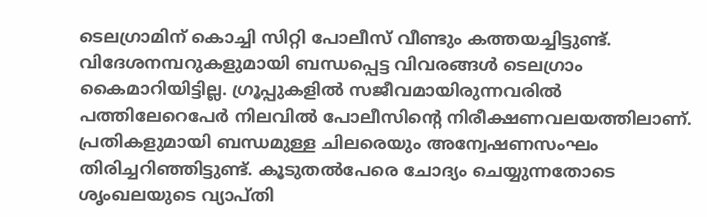ടെലഗ്രാമിന് കൊച്ചി സിറ്റി പോലീസ് വീണ്ടും കത്തയച്ചിട്ടുണ്ട്. വിദേശനമ്പറുകളുമായി ബന്ധപ്പെട്ട വിവരങ്ങൾ ടെലഗ്രാം കൈമാറിയിട്ടില്ല. ഗ്രൂപ്പുകളിൽ സജീവമായിരുന്നവരിൽ പത്തിലേറെപേർ നിലവിൽ പോലീസിന്റെ നിരീക്ഷണവലയത്തിലാണ്. പ്രതികളുമായി ബന്ധമുള്ള ചിലരെയും അന്വേഷണസംഘം തിരിച്ചറിഞ്ഞിട്ടുണ്ട്. കൂടുതൽപേരെ ചോദ്യം ചെയ്യുന്നതോടെ ശൃംഖലയുടെ വ്യാപ്തി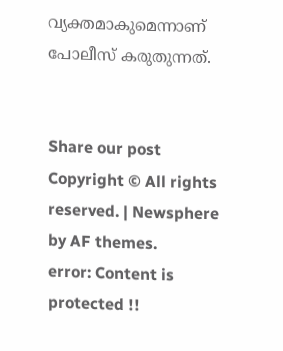വ്യക്തമാകുമെന്നാണ് പോലീസ് കരുതുന്നത്.


Share our post
Copyright © All rights reserved. | Newsphere by AF themes.
error: Content is protected !!